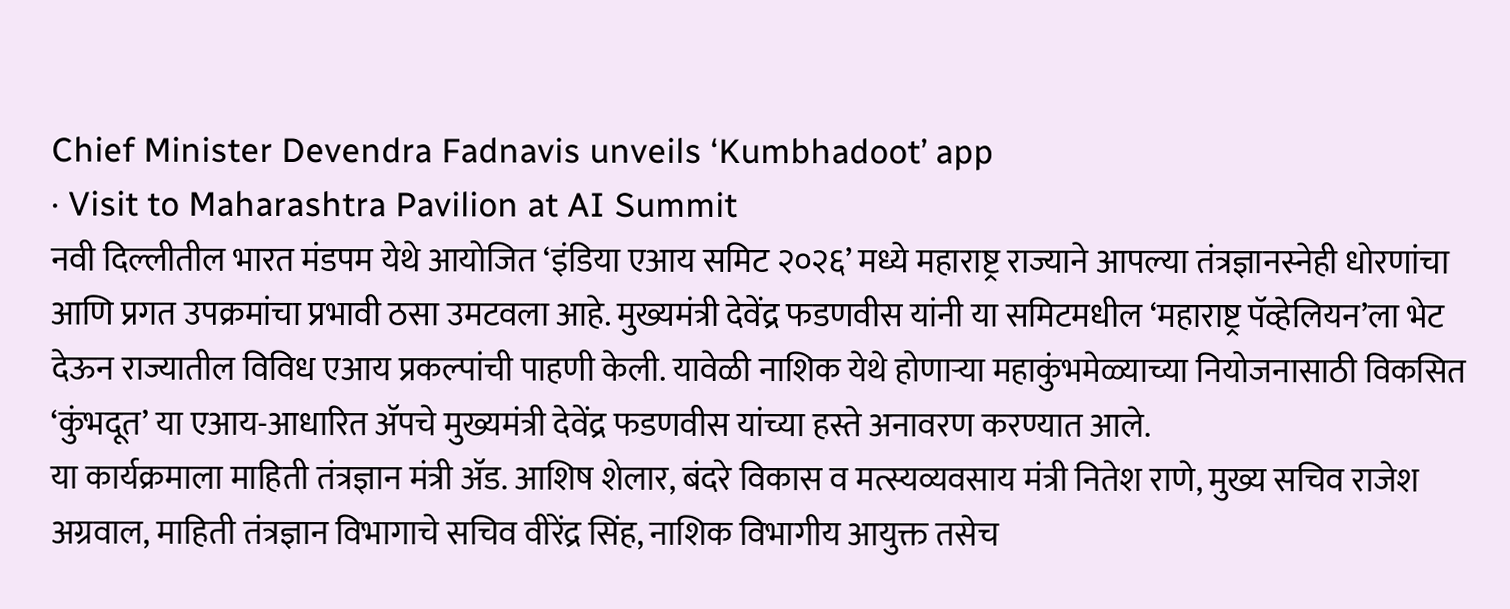Chief Minister Devendra Fadnavis unveils ‘Kumbhadoot’ app
· Visit to Maharashtra Pavilion at AI Summit
नवी दिल्लीतील भारत मंडपम येथे आयोजित ‘इंडिया एआय समिट २०२६’ मध्ये महाराष्ट्र राज्याने आपल्या तंत्रज्ञानस्नेही धोरणांचा आणि प्रगत उपक्रमांचा प्रभावी ठसा उमटवला आहे. मुख्यमंत्री देवेंद्र फडणवीस यांनी या समिटमधील ‘महाराष्ट्र पॅव्हेलियन’ला भेट देऊन राज्यातील विविध एआय प्रकल्पांची पाहणी केली. यावेळी नाशिक येथे होणाऱ्या महाकुंभमेळ्याच्या नियोजनासाठी विकसित ‘कुंभदूत’ या एआय-आधारित ॲपचे मुख्यमंत्री देवेंद्र फडणवीस यांच्या हस्ते अनावरण करण्यात आले.
या कार्यक्रमाला माहिती तंत्रज्ञान मंत्री ॲड. आशिष शेलार, बंदरे विकास व मत्स्यव्यवसाय मंत्री नितेश राणे, मुख्य सचिव राजेश अग्रवाल, माहिती तंत्रज्ञान विभागाचे सचिव वीरेंद्र सिंह, नाशिक विभागीय आयुक्त तसेच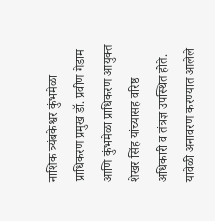नाशिक त्र्यंबकेश्वर कुंभमेळा प्राधिकरण प्रमुख डॉ. प्रवीण गेडाम आणि कुंभमेळा प्राधिकरण आयुक्त शेखर सिंह यांच्यासह वरिष्ठ अधिकारी व तंत्रज्ञ उपस्थित होते.
यावेळी अनावरण करण्यात आलेले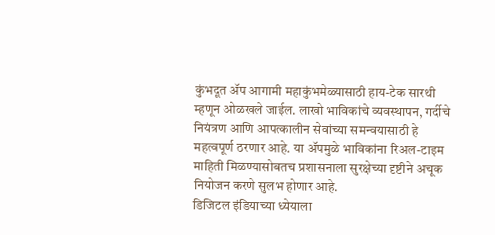कुंभदूत ॲप आगामी महाकुंभमेळ्यासाठी हाय-टेक सारथी म्हणून ओळखले जाईल. लाखो भाविकांचे व्यवस्थापन, गर्दीचे नियंत्रण आणि आपत्कालीन सेवांच्या समन्वयासाठी हे महत्वपूर्ण ठरणार आहे. या ॲपमुळे भाविकांना रिअल-टाइम माहिती मिळण्यासोबतच प्रशासनाला सुरक्षेच्या दृष्टीने अचूक नियोजन करणे सुलभ होणार आहे.
डिजिटल इंडियाच्या ध्येयाला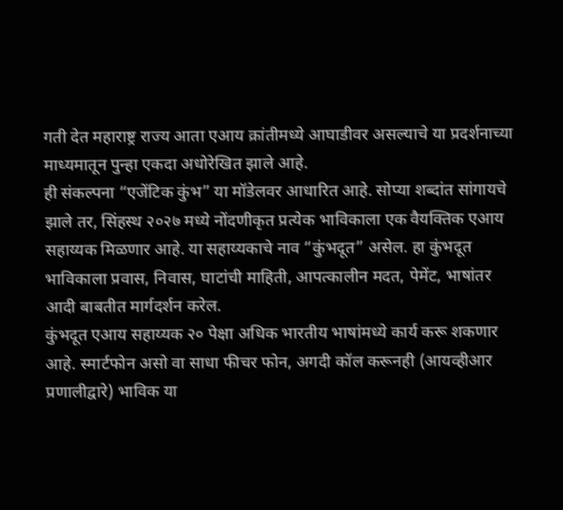गती देत महाराष्ट्र राज्य आता एआय क्रांतीमध्ये आघाडीवर असल्याचे या प्रदर्शनाच्या माध्यमातून पुन्हा एकदा अधोरेखित झाले आहे.
ही संकल्पना “एजेंटिक कुंभ” या मॉडेलवर आधारित आहे. सोप्या शब्दांत सांगायचे झाले तर, सिंहस्थ २०२७ मध्ये नोंदणीकृत प्रत्येक भाविकाला एक वैयक्तिक एआय सहाय्यक मिळणार आहे. या सहाय्यकाचे नाव “कुंभदूत” असेल. हा कुंभदूत भाविकाला प्रवास, निवास, घाटांची माहिती, आपत्कालीन मदत, पेमेंट, भाषांतर आदी बाबतीत मार्गदर्शन करेल.
कुंभदूत एआय सहाय्यक २० पेक्षा अधिक भारतीय भाषांमध्ये कार्य करू शकणार आहे. स्मार्टफोन असो वा साधा फीचर फोन, अगदी कॉल करूनही (आयव्हीआर प्रणालीद्वारे) भाविक या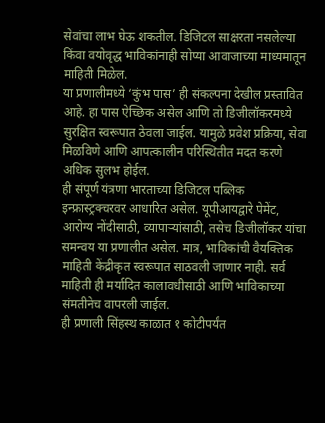सेवांचा लाभ घेऊ शकतील. डिजिटल साक्षरता नसलेल्या किंवा वयोवृद्ध भाविकांनाही सोप्या आवाजाच्या माध्यमातून माहिती मिळेल.
या प्रणालीमध्ये ‘कुंभ पास’ ही संकल्पना देखील प्रस्तावित आहे. हा पास ऐच्छिक असेल आणि तो डिजीलॉकरमध्ये सुरक्षित स्वरूपात ठेवला जाईल. यामुळे प्रवेश प्रक्रिया, सेवा मिळविणे आणि आपत्कालीन परिस्थितीत मदत करणे अधिक सुलभ होईल.
ही संपूर्ण यंत्रणा भारताच्या डिजिटल पब्लिक इन्फ्रास्ट्रक्चरवर आधारित असेल. यूपीआयद्वारे पेमेंट, आरोग्य नोंदीसाठी, व्यापाऱ्यांसाठी, तसेच डिजीलॉकर यांचा समन्वय या प्रणालीत असेल. मात्र, भाविकांची वैयक्तिक माहिती केंद्रीकृत स्वरूपात साठवली जाणार नाही. सर्व माहिती ही मर्यादित कालावधीसाठी आणि भाविकाच्या संमतीनेच वापरली जाईल.
ही प्रणाली सिंहस्थ काळात १ कोटीपर्यंत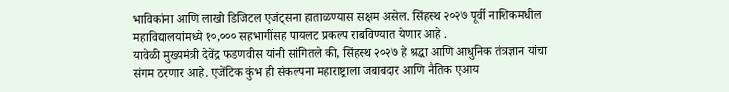भाविकांना आणि लाखो डिजिटल एजंट्सना हाताळण्यास सक्षम असेल. सिंहस्थ २०२७ पूर्वी नाशिकमधील महाविद्यालयांमध्ये १०,००० सहभागींसह पायलट प्रकल्प राबविण्यात येणार आहे .
यावेळी मुख्यमंत्री देवेंद्र फडणवीस यांनी सांगितले की, सिंहस्थ २०२७ हे श्रद्धा आणि आधुनिक तंत्रज्ञान यांचा संगम ठरणार आहे. एजेंटिक कुंभ ही संकल्पना महाराष्ट्राला जबाबदार आणि नैतिक एआय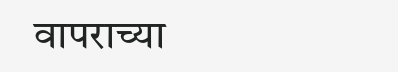वापराच्या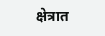क्षेत्रात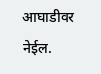आघाडीवर नेईल.